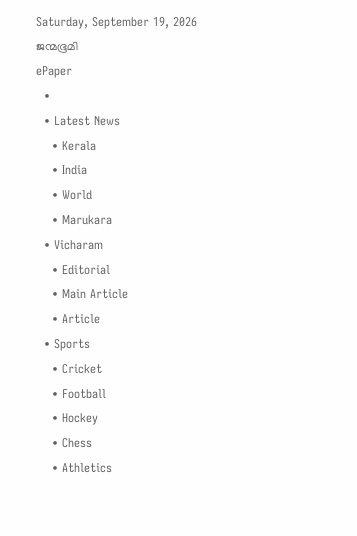Saturday, September 19, 2026
ജന്മഭൂമി
ePaper
  •
  • Latest News
    • Kerala
    • India
    • World
    • Marukara
  • Vicharam
    • Editorial
    • Main Article
    • Article
  • Sports
    • Cricket
    • Football
    • Hockey
    • Chess
    • Athletics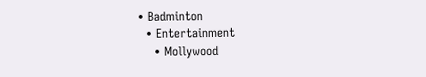• Badminton
  • Entertainment
    • Mollywood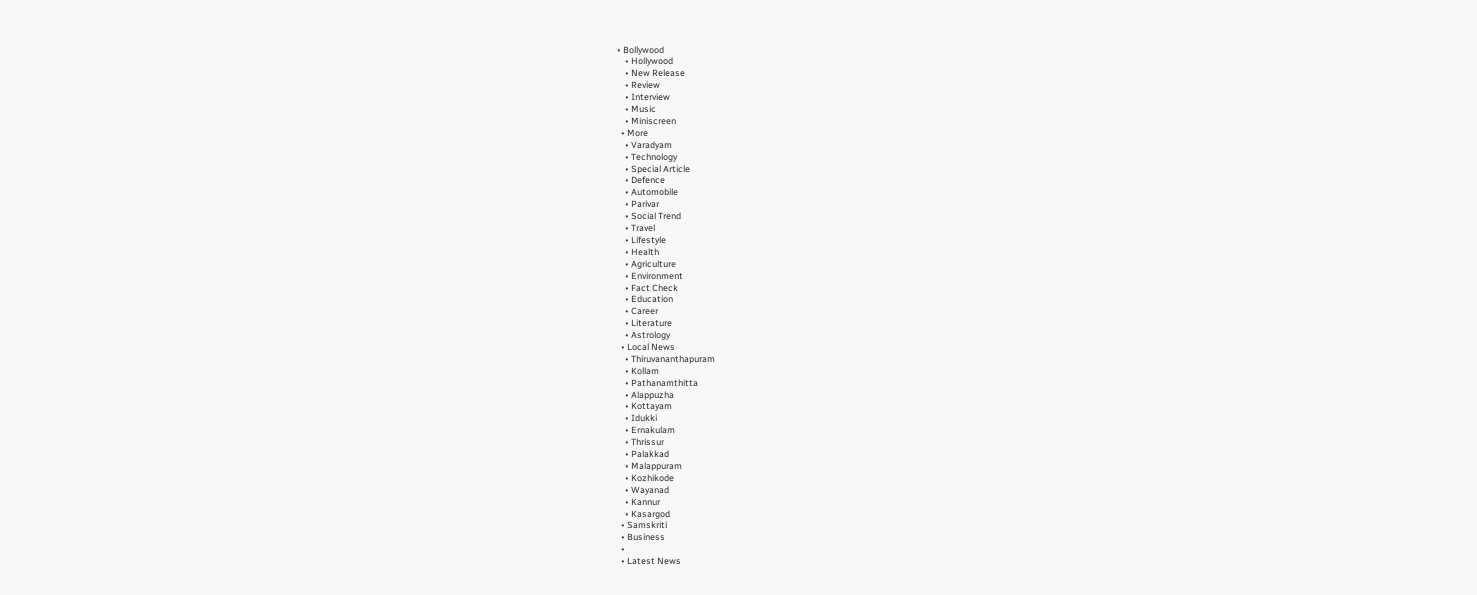• Bollywood
    • Hollywood
    • New Release
    • Review
    • Interview
    • Music
    • Miniscreen
  • More
    • Varadyam
    • Technology
    • Special Article
    • Defence
    • Automobile
    • Parivar
    • Social Trend
    • Travel
    • Lifestyle
    • Health
    • Agriculture
    • Environment
    • Fact Check
    • Education
    • Career
    • Literature
    • Astrology
  • Local News
    • Thiruvananthapuram
    • Kollam
    • Pathanamthitta
    • Alappuzha
    • Kottayam
    • Idukki
    • Ernakulam
    • Thrissur
    • Palakkad
    • Malappuram
    • Kozhikode
    • Wayanad
    • Kannur
    • Kasargod
  • Samskriti
  • Business
  •
  • Latest News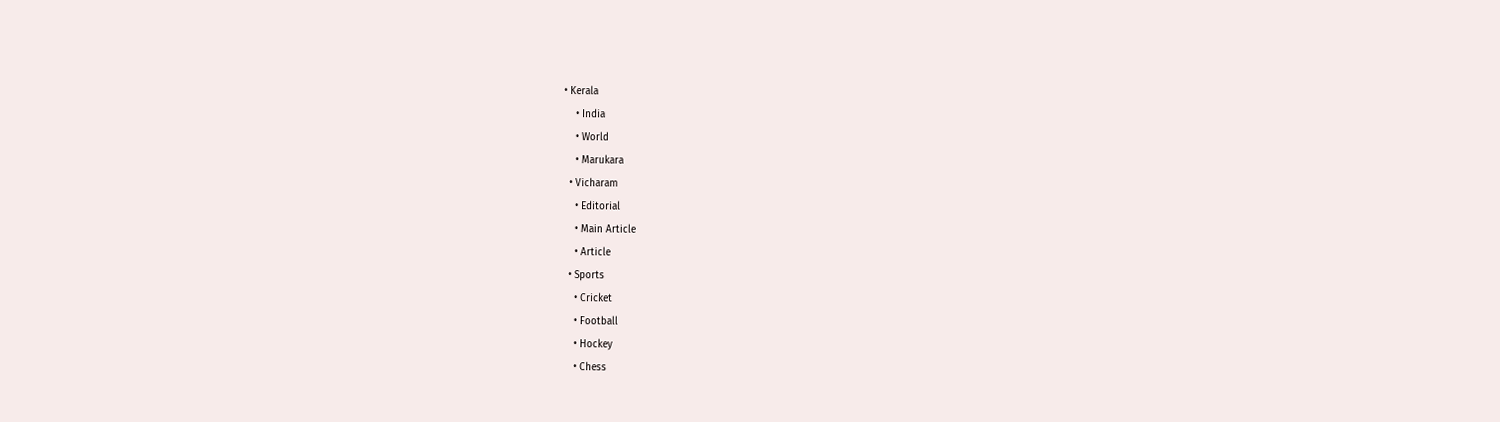• Kerala
    • India
    • World
    • Marukara
  • Vicharam
    • Editorial
    • Main Article
    • Article
  • Sports
    • Cricket
    • Football
    • Hockey
    • Chess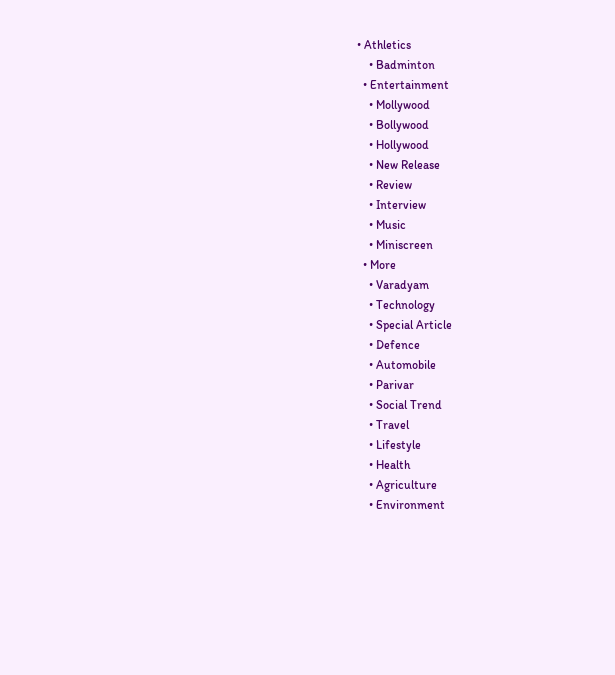• Athletics
    • Badminton
  • Entertainment
    • Mollywood
    • Bollywood
    • Hollywood
    • New Release
    • Review
    • Interview
    • Music
    • Miniscreen
  • More
    • Varadyam
    • Technology
    • Special Article
    • Defence
    • Automobile
    • Parivar
    • Social Trend
    • Travel
    • Lifestyle
    • Health
    • Agriculture
    • Environment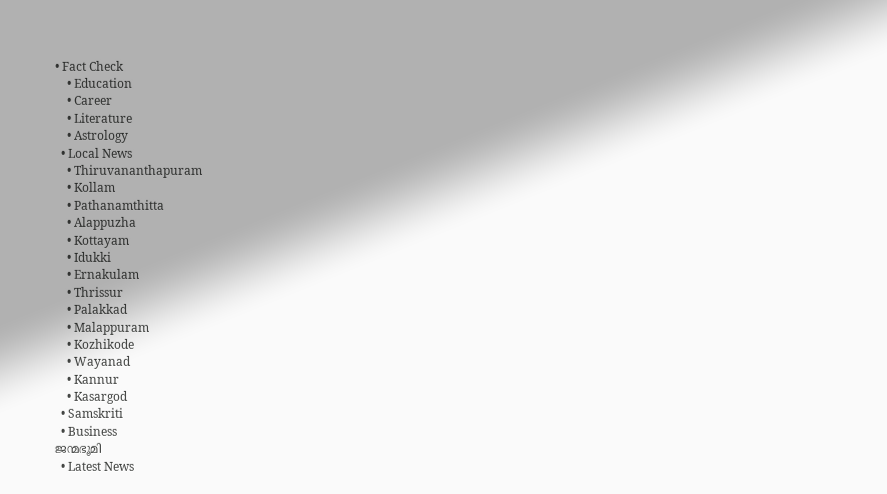• Fact Check
    • Education
    • Career
    • Literature
    • Astrology
  • Local News
    • Thiruvananthapuram
    • Kollam
    • Pathanamthitta
    • Alappuzha
    • Kottayam
    • Idukki
    • Ernakulam
    • Thrissur
    • Palakkad
    • Malappuram
    • Kozhikode
    • Wayanad
    • Kannur
    • Kasargod
  • Samskriti
  • Business
ജന്മഭൂമി
  • Latest News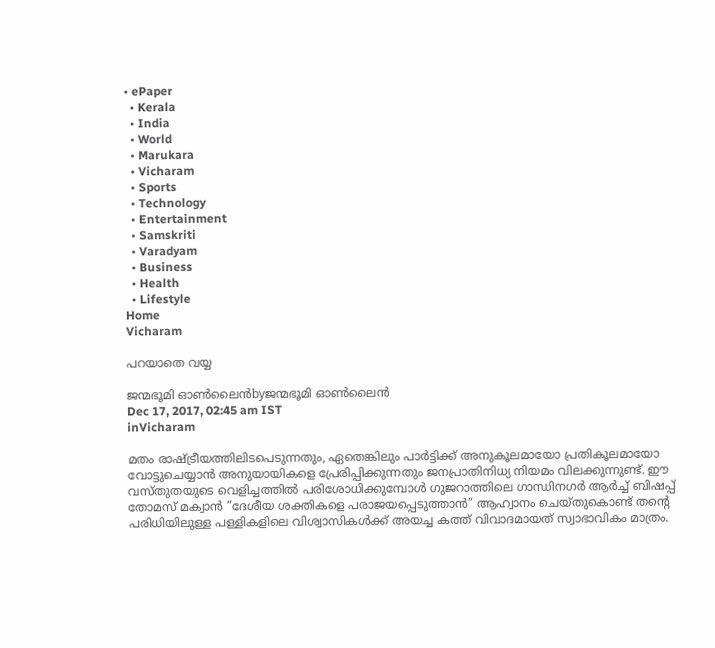• ePaper
  • Kerala
  • India
  • World
  • Marukara
  • Vicharam
  • Sports
  • Technology
  • Entertainment
  • Samskriti
  • Varadyam
  • Business
  • Health
  • Lifestyle
Home
Vicharam

പറയാതെ വയ്യ

ജന്മഭൂമി ഓണ്‍ലൈന്‍byജന്മഭൂമി ഓണ്‍ലൈന്‍
Dec 17, 2017, 02:45 am IST
inVicharam

മതം രാഷ്‌ട്രീയത്തിലിടപെടുന്നതും, ഏതെങ്കിലും പാര്‍ട്ടിക്ക് അനുകൂലമായോ പ്രതികൂലമായോ വോട്ടുചെയ്യാന്‍ അനുയായികളെ പ്രേരിപ്പിക്കുന്നതും ജനപ്രാതിനിധ്യ നിയമം വിലക്കുന്നുണ്ട്. ഈ വസ്തുതയുടെ വെളിച്ചത്തില്‍ പരിശോധിക്കുമ്പോള്‍ ഗുജറാത്തിലെ ഗാന്ധിനഗര്‍ ആര്‍ച്ച് ബിഷപ്പ് തോമസ് മക്വാന്‍ ”ദേശീയ ശക്തികളെ പരാജയപ്പെടുത്താന്‍” ആഹ്വാനം ചെയ്തുകൊണ്ട് തന്റെ പരിധിയിലുള്ള പള്ളികളിലെ വിശ്വാസികള്‍ക്ക് അയച്ച കത്ത് വിവാദമായത് സ്വാഭാവികം മാത്രം.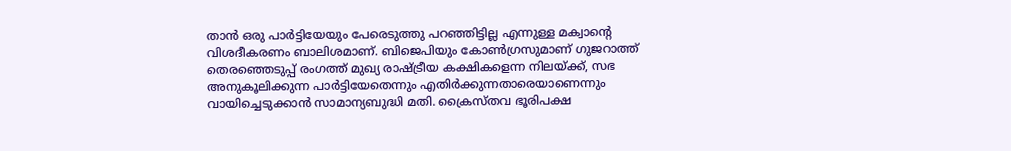താന്‍ ഒരു പാര്‍ട്ടിയേയും പേരെടുത്തു പറഞ്ഞിട്ടില്ല എന്നുള്ള മക്വാന്റെ വിശദീകരണം ബാലിശമാണ്. ബിജെപിയും കോണ്‍ഗ്രസുമാണ് ഗുജറാത്ത് തെരഞ്ഞെടുപ്പ് രംഗത്ത് മുഖ്യ രാഷ്‌ട്രീയ കക്ഷികളെന്ന നിലയ്‌ക്ക്, സഭ അനുകൂലിക്കുന്ന പാര്‍ട്ടിയേതെന്നും എതിര്‍ക്കുന്നതാരെയാണെന്നും വായിച്ചെടുക്കാന്‍ സാമാന്യബുദ്ധി മതി. ക്രൈസ്തവ ഭൂരിപക്ഷ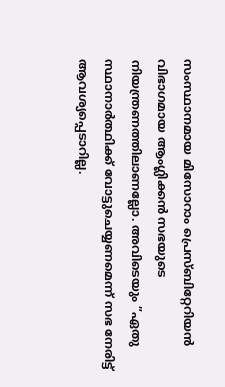സംസ്ഥാനമായ മിസോറാം പ്രെസ്ബിറ്റേറിയന്‍ വിഭാഗമായ ആംഗ്ലിക്കന്‍ സഭയുടെ നിയന്ത്രണത്തിലാണല്ലോ. അവിടെയും ”ഏതു സ്ഥാനാര്‍ത്ഥിക്ക് വോട്ടുചെയ്യണമെന്ന് സഭ നേരിട്ട് ആവശ്യപ്പെടാറില്ല.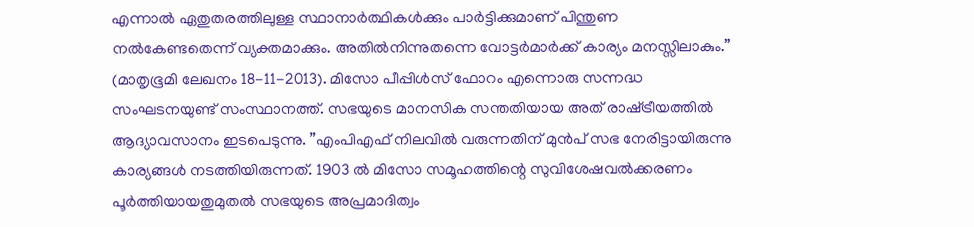എന്നാല്‍ ഏതുതരത്തിലുള്ള സ്ഥാനാര്‍ത്ഥികള്‍ക്കും പാര്‍ട്ടിക്കുമാണ് പിന്തുണ നല്‍കേണ്ടതെന്ന് വ്യക്തമാക്കും. അതില്‍നിന്നുതന്നെ വോട്ടര്‍മാര്‍ക്ക് കാര്യം മനസ്സിലാകും.” (മാതൃഭൂമി ലേഖനം 18-11-2013). മിസോ പീപ്പിള്‍സ് ഫോറം എന്നൊരു സന്നദ്ധ സംഘടനയുണ്ട് സംസ്ഥാനത്ത്. സഭയുടെ മാനസിക സന്തതിയായ അത് രാഷ്‌ട്രീയത്തില്‍ ആദ്യാവസാനം ഇടപെടുന്നു. ”എംപിഎഫ് നിലവില്‍ വരുന്നതിന് മുന്‍പ് സഭ നേരിട്ടായിരുന്നു കാര്യങ്ങള്‍ നടത്തിയിരുന്നത്. 1903 ല്‍ മിസോ സമൂഹത്തിന്റെ സുവിശേഷവല്‍ക്കരണം പൂര്‍ത്തിയായതുമുതല്‍ സഭയുടെ അപ്രമാദിത്വം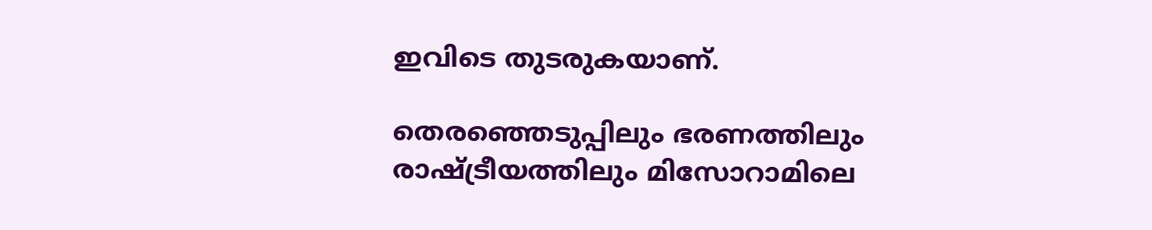ഇവിടെ തുടരുകയാണ്.

തെരഞ്ഞെടുപ്പിലും ഭരണത്തിലും രാഷ്‌ട്രീയത്തിലും മിസോറാമിലെ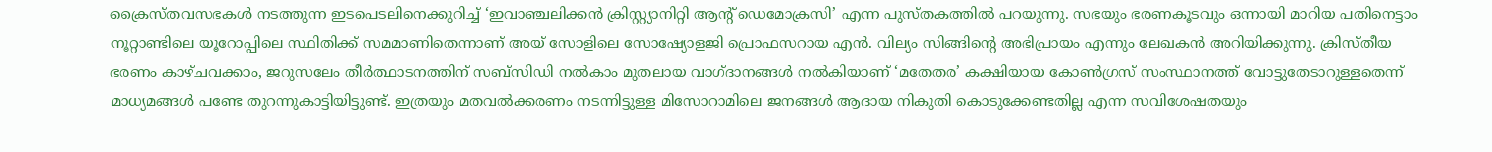ക്രൈസ്തവസഭകള്‍ നടത്തുന്ന ഇടപെടലിനെക്കുറിച്ച് ‘ഇവാഞ്ചലിക്കന്‍ ക്രിസ്റ്റ്യാനിറ്റി ആന്റ് ഡെമോക്രസി’ എന്ന പുസ്തകത്തില്‍ പറയുന്നു. സഭയും ഭരണകൂടവും ഒന്നായി മാറിയ പതിനെട്ടാം നൂറ്റാണ്ടിലെ യൂറോപ്പിലെ സ്ഥിതിക്ക് സമമാണിതെന്നാണ് അയ് സോളിലെ സോഷ്യോളജി പ്രൊഫസറായ എന്‍. വില്യം സിങ്ങിന്റെ അഭിപ്രായം എന്നും ലേഖകന്‍ അറിയിക്കുന്നു. ക്രിസ്തീയ ഭരണം കാഴ്ചവക്കാം, ജറുസലേം തീര്‍ത്ഥാടനത്തിന് സബ്‌സിഡി നല്‍കാം മുതലായ വാഗ്ദാനങ്ങള്‍ നല്‍കിയാണ് ‘മതേതര’ കക്ഷിയായ കോണ്‍ഗ്രസ് സംസ്ഥാനത്ത് വോട്ടുതേടാറുള്ളതെന്ന് മാധ്യമങ്ങള്‍ പണ്ടേ തുറന്നുകാട്ടിയിട്ടുണ്ട്. ഇത്രയും മതവല്‍ക്കരണം നടന്നിട്ടുള്ള മിസോറാമിലെ ജനങ്ങള്‍ ആദായ നികുതി കൊടുക്കേണ്ടതില്ല എന്ന സവിശേഷതയും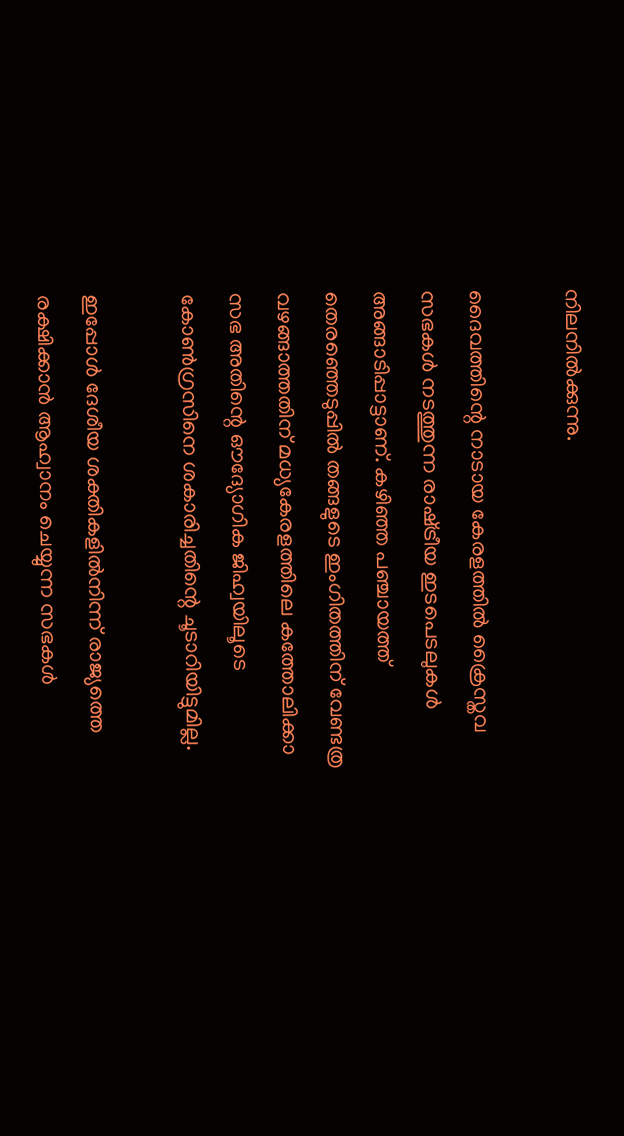നിലനില്‍ക്കുന്നു.

ദൈവത്തിന്റെ നാടായ കേരളത്തില്‍ ക്രൈസ്തവ സഭകള്‍ നടത്തുന്ന രാഷ്‌ട്രീയ ഇടപെടലുകള്‍ അങ്ങാടിപ്പാട്ടാണ്. കഴിഞ്ഞ പഞ്ചായത്ത് തെരഞ്ഞെടുപ്പില്‍ തങ്ങളുടെ ഇംഗിതത്തിന് വേണ്ടത്ര വഴങ്ങാത്തതിന് മധ്യകേരളത്തിലെ കത്തോലിക്കാ സഭ അതിന്റെ ഔദ്യോഗിക ജിഹ്വയിലൂടെ കോണ്‍ഗ്രസിനെ ശകാരിച്ചതിന്റെ ചൂടാറിയിട്ടുമില്ല.

ഇപ്പോള്‍ ദേശീയ ശക്തികളില്‍നിന്ന് രാജ്യത്തെ രക്ഷിക്കാന്‍ ആഹ്വാനം ചെയ്യുന്ന സഭകള്‍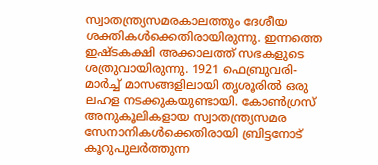സ്വാതന്ത്ര്യസമരകാലത്തും ദേശീയ ശക്തികള്‍ക്കെതിരായിരുന്നു. ഇന്നത്തെ ഇഷ്ടകക്ഷി അക്കാലത്ത് സഭകളുടെ ശത്രുവായിരുന്നു. 1921 ഫെബ്രുവരി-മാര്‍ച്ച് മാസങ്ങളിലായി തൃശൂരില്‍ ഒരു ലഹള നടക്കുകയുണ്ടായി. കോണ്‍ഗ്രസ് അനുകൂലികളായ സ്വാതന്ത്ര്യസമര സേനാനികള്‍ക്കെതിരായി ബ്രിട്ടനോട് കൂറുപുലര്‍ത്തുന്ന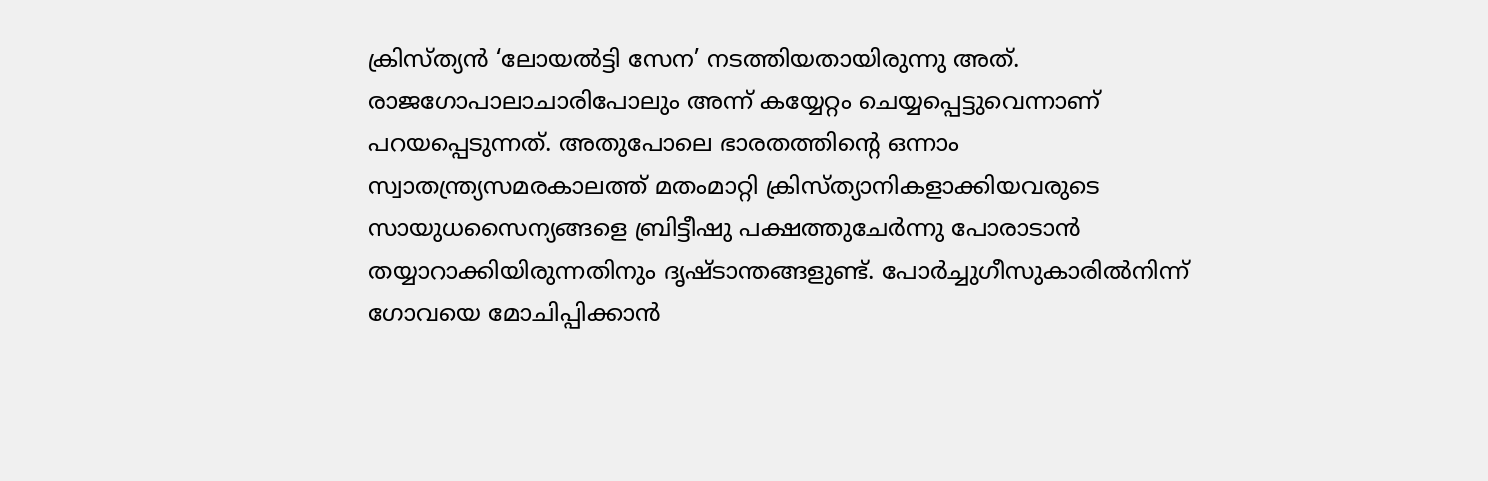ക്രിസ്ത്യന്‍ ‘ലോയല്‍ട്ടി സേന’ നടത്തിയതായിരുന്നു അത്. രാജഗോപാലാചാരിപോലും അന്ന് കയ്യേറ്റം ചെയ്യപ്പെട്ടുവെന്നാണ് പറയപ്പെടുന്നത്. അതുപോലെ ഭാരതത്തിന്റെ ഒന്നാം സ്വാതന്ത്ര്യസമരകാലത്ത് മതംമാറ്റി ക്രിസ്ത്യാനികളാക്കിയവരുടെ സായുധസൈന്യങ്ങളെ ബ്രിട്ടീഷു പക്ഷത്തുചേര്‍ന്നു പോരാടാന്‍ തയ്യാറാക്കിയിരുന്നതിനും ദൃഷ്ടാന്തങ്ങളുണ്ട്. പോര്‍ച്ചുഗീസുകാരില്‍നിന്ന് ഗോവയെ മോചിപ്പിക്കാന്‍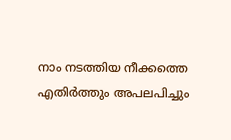നാം നടത്തിയ നീക്കത്തെ എതിര്‍ത്തും അപലപിച്ചും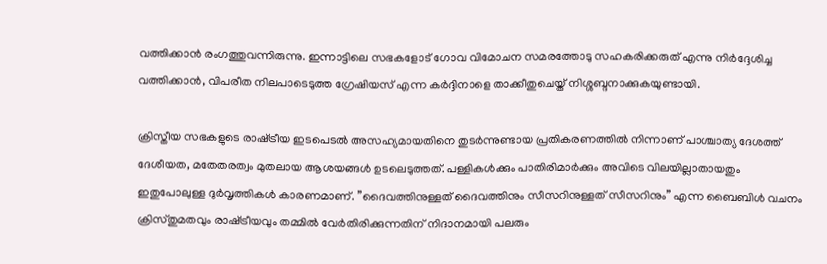വത്തിക്കാന്‍ രംഗത്തുവന്നിരുന്നു. ഇന്നാട്ടിലെ സഭകളോട് ഗോവ വിമോചന സമരത്തോടു സഹകരിക്കരുത് എന്നു നിര്‍ദ്ദേശിച്ച വത്തിക്കാന്‍, വിപരീത നിലപാടെടുത്ത ഗ്രേഷിയസ് എന്ന കര്‍ദ്ദിനാളെ താക്കീതുചെയ്ത് നിശ്ശബ്ദനാക്കുകയുണ്ടായി.

ക്രിസ്തീയ സഭകളുടെ രാഷ്‌ട്രീയ ഇടപെടല്‍ അസഹ്യമായതിനെ തുടര്‍ന്നുണ്ടായ പ്രതികരണത്തില്‍ നിന്നാണ് പാശ്ചാത്യ ദേശത്ത് ദേശീയത, മതേതരത്വം മുതലായ ആശയങ്ങള്‍ ഉടലെടുത്തത്. പള്ളികള്‍ക്കും പാതിരിമാര്‍ക്കും അവിടെ വിലയില്ലാതായതും ഇതുപോലുള്ള ദുര്‍വൃത്തികള്‍ കാരണമാണ്. ”ദൈവത്തിനുള്ളത് ദൈവത്തിനും സീസറിനുള്ളത് സീസറിനും” എന്ന ബൈബിള്‍ വചനം ക്രിസ്തുമതവും രാഷ്‌ട്രീയവും തമ്മില്‍ വേര്‍തിരിക്കുന്നതിന് നിദാനമായി പലരും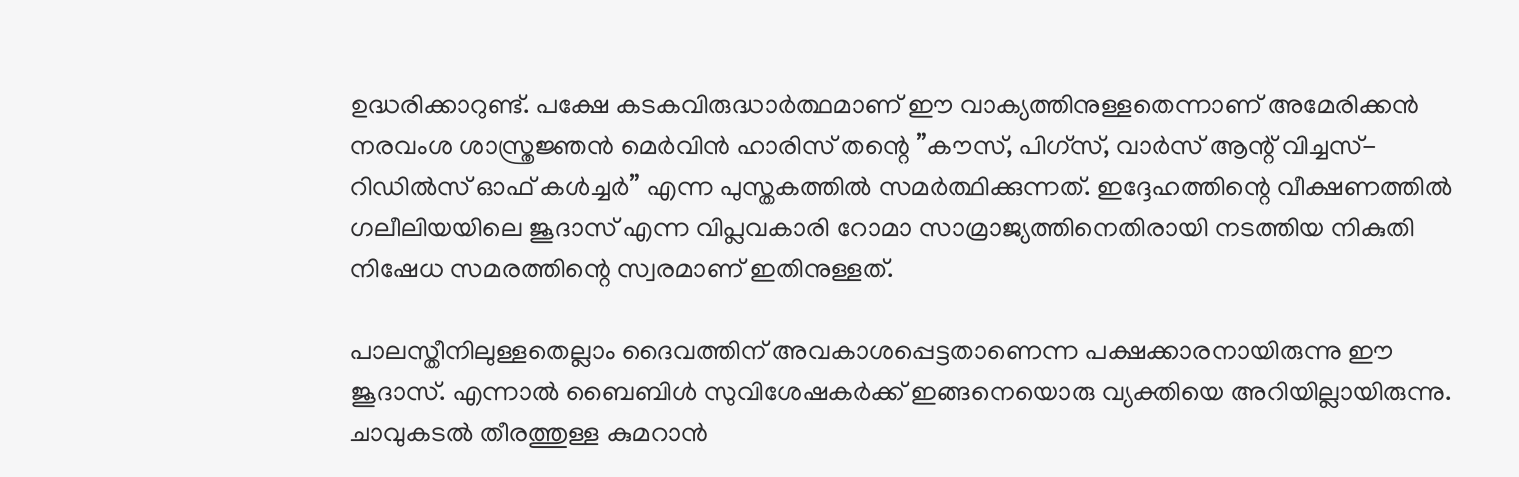ഉദ്ധരിക്കാറുണ്ട്. പക്ഷേ കടകവിരുദ്ധാര്‍ത്ഥമാണ് ഈ വാക്യത്തിനുള്ളതെന്നാണ് അമേരിക്കന്‍ നരവംശ ശാസ്ത്രജ്ഞന്‍ മെര്‍വിന്‍ ഹാരിസ് തന്റെ ”കൗസ്, പിഗ്‌സ്, വാര്‍സ് ആന്റ് വിച്ചസ്- റിഡില്‍സ് ഓഫ് കള്‍ച്ചര്‍” എന്ന പുസ്തകത്തില്‍ സമര്‍ത്ഥിക്കുന്നത്. ഇദ്ദേഹത്തിന്റെ വീക്ഷണത്തില്‍ ഗലീലിയയിലെ ജൂദാസ് എന്ന വിപ്ലവകാരി റോമാ സാമ്രാജ്യത്തിനെതിരായി നടത്തിയ നികുതി നിഷേധ സമരത്തിന്റെ സ്വരമാണ് ഇതിനുള്ളത്.

പാലസ്തീനിലുള്ളതെല്ലാം ദൈവത്തിന് അവകാശപ്പെട്ടതാണെന്ന പക്ഷക്കാരനായിരുന്നു ഈ ജൂദാസ്. എന്നാല്‍ ബൈബിള്‍ സുവിശേഷകര്‍ക്ക് ഇങ്ങനെയൊരു വ്യക്തിയെ അറിയില്ലായിരുന്നു. ചാവുകടല്‍ തീരത്തുള്ള കുമറാന്‍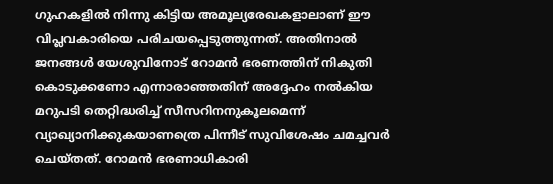ഗുഹകളില്‍ നിന്നു കിട്ടിയ അമൂല്യരേഖകളാലാണ് ഈ വിപ്ലവകാരിയെ പരിചയപ്പെടുത്തുന്നത്. അതിനാല്‍ ജനങ്ങള്‍ യേശുവിനോട് റോമന്‍ ഭരണത്തിന് നികുതി കൊടുക്കണോ എന്നാരാഞ്ഞതിന് അദ്ദേഹം നല്‍കിയ മറുപടി തെറ്റിദ്ധരിച്ച് സീസറിനനുകൂലമെന്ന് വ്യാഖ്യാനിക്കുകയാണത്രെ പിന്നീട് സുവിശേഷം ചമച്ചവര്‍ ചെയ്തത്. റോമന്‍ ഭരണാധികാരി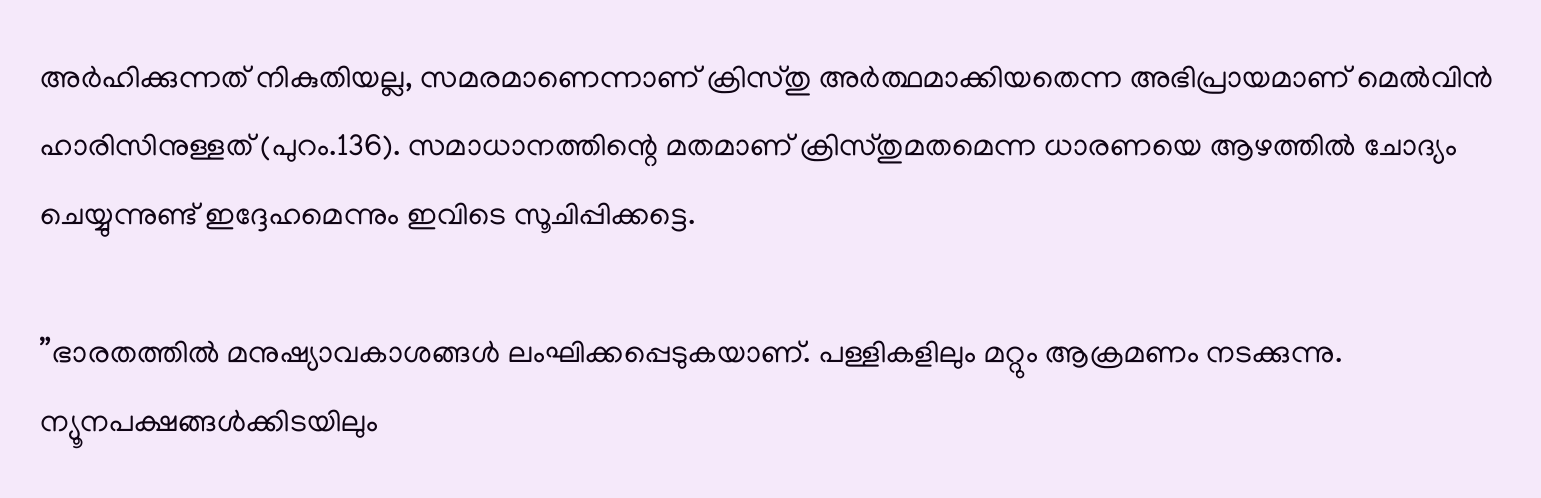അര്‍ഹിക്കുന്നത് നികുതിയല്ല, സമരമാണെന്നാണ് ക്രിസ്തു അര്‍ത്ഥമാക്കിയതെന്ന അഭിപ്രായമാണ് മെല്‍വിന്‍ ഹാരിസിനുള്ളത് (പുറം.136). സമാധാനത്തിന്റെ മതമാണ് ക്രിസ്തുമതമെന്ന ധാരണയെ ആഴത്തില്‍ ചോദ്യം ചെയ്യുന്നുണ്ട് ഇദ്ദേഹമെന്നും ഇവിടെ സൂചിപ്പിക്കട്ടെ.

”ഭാരതത്തില്‍ മനുഷ്യാവകാശങ്ങള്‍ ലംഘിക്കപ്പെടുകയാണ്. പള്ളികളിലും മറ്റും ആക്രമണം നടക്കുന്നു. ന്യൂനപക്ഷങ്ങള്‍ക്കിടയിലും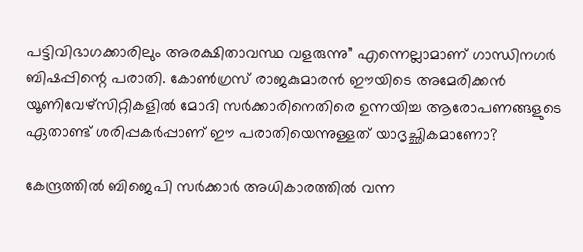പട്ടിവിഭാഗക്കാരിലും അരക്ഷിതാവസ്ഥ വളരുന്നു” എന്നെല്ലാമാണ് ഗാന്ധിനഗര്‍ ബിഷപ്പിന്റെ പരാതി. കോണ്‍ഗ്രസ് രാജകുമാരന്‍ ഈയിടെ അമേരിക്കന്‍ യൂണിവേഴ്‌സിറ്റികളില്‍ മോദി സര്‍ക്കാരിനെതിരെ ഉന്നയിച്ച ആരോപണങ്ങളുടെ ഏതാണ്ട് ശരിപ്പകര്‍പ്പാണ് ഈ പരാതിയെന്നുള്ളത് യാദൃച്ഛികമാണോ?

കേന്ദ്രത്തില്‍ ബിജെപി സര്‍ക്കാര്‍ അധികാരത്തില്‍ വന്ന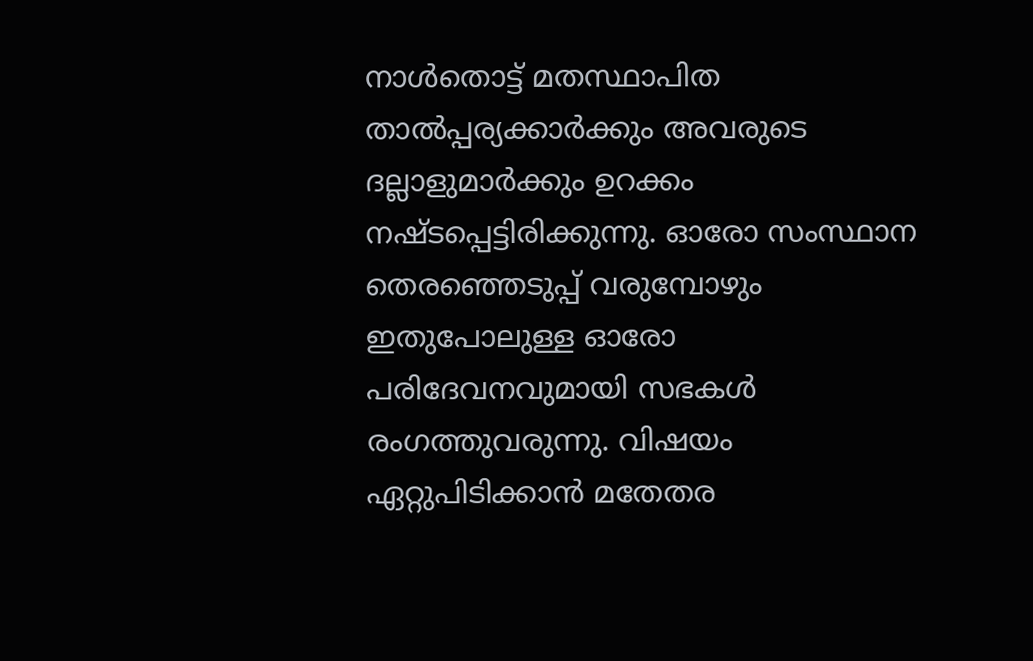നാള്‍തൊട്ട് മതസ്ഥാപിത താല്‍പ്പര്യക്കാര്‍ക്കും അവരുടെ ദല്ലാളുമാര്‍ക്കും ഉറക്കം നഷ്ടപ്പെട്ടിരിക്കുന്നു. ഓരോ സംസ്ഥാന തെരഞ്ഞെടുപ്പ് വരുമ്പോഴും ഇതുപോലുള്ള ഓരോ പരിദേവനവുമായി സഭകള്‍ രംഗത്തുവരുന്നു. വിഷയം ഏറ്റുപിടിക്കാന്‍ മതേതര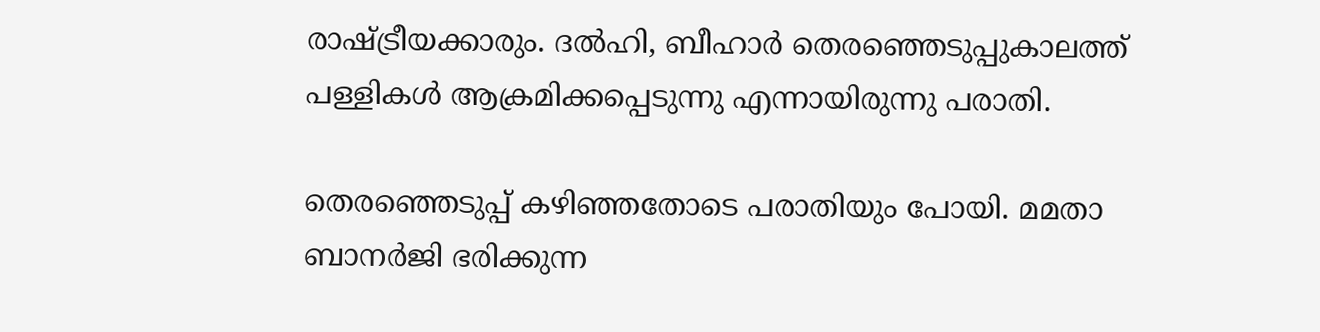രാഷ്‌ട്രീയക്കാരും. ദല്‍ഹി, ബീഹാര്‍ തെരഞ്ഞെടുപ്പുകാലത്ത് പള്ളികള്‍ ആക്രമിക്കപ്പെടുന്നു എന്നായിരുന്നു പരാതി.

തെരഞ്ഞെടുപ്പ് കഴിഞ്ഞതോടെ പരാതിയും പോയി. മമതാ ബാനര്‍ജി ഭരിക്കുന്ന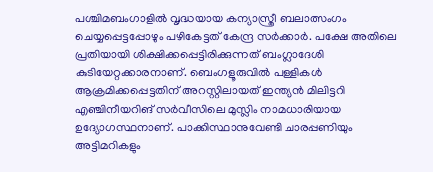പശ്ചിമബംഗാളില്‍ വൃദ്ധയായ കന്യാസ്ത്രീ ബലാത്സംഗം ചെയ്യപ്പെട്ടപ്പോഴും പഴികേട്ടത് കേന്ദ്ര സര്‍ക്കാര്‍. പക്ഷേ അതിലെ പ്രതിയായി ശിക്ഷിക്കപ്പെട്ടിരിക്കുന്നത് ബംഗ്ലാദേശി കുടിയേറ്റക്കാരനാണ്. ബെംഗളൂരുവില്‍ പള്ളികള്‍ ആക്രമിക്കപ്പെട്ടതിന് അറസ്റ്റിലായത് ഇന്ത്യന്‍ മിലിട്ടറി എഞ്ചിനീയറിങ് സര്‍വീസിലെ മുസ്ലിം നാമധാരിയായ ഉദ്യോഗസ്ഥനാണ്. പാക്കിസ്ഥാനുവേണ്ടി ചാരപ്പണിയും അട്ടിമറികളും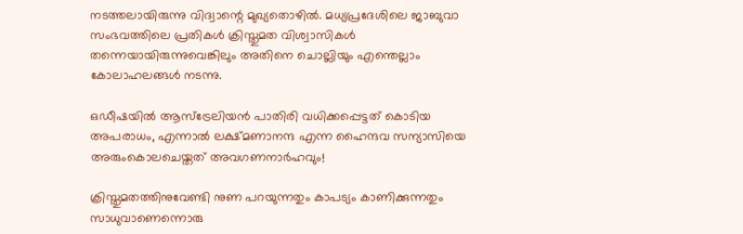നടത്തലായിരുന്നു വിദ്വാന്റെ മുഖ്യതൊഴില്‍. മധ്യപ്രദേശിലെ ജാബുവാ സംഭവത്തിലെ പ്രതികള്‍ ക്രിസ്തുമത വിശ്വാസികള്‍ തന്നെയായിരുന്നുവെങ്കിലും അതിനെ ചൊല്ലിയും എന്തെല്ലാം കോലാഹലങ്ങള്‍ നടന്നു.

ഒഡീഷയില്‍ ആസ്‌ട്രേലിയന്‍ പാതിരി വധിക്കപ്പെട്ടത് കൊടിയ അപരാധം, എന്നാല്‍ ലക്ഷ്മണാനന്ദ എന്ന ഹൈന്ദവ സന്യാസിയെ അരുംകൊലചെയ്തത് അവഗണനാര്‍ഹവും!

ക്രിസ്തുമതത്തിനുവേണ്ടി നുണ പറയുന്നതും കാപട്യം കാണിക്കുന്നതും സാധുവാണെന്നൊരു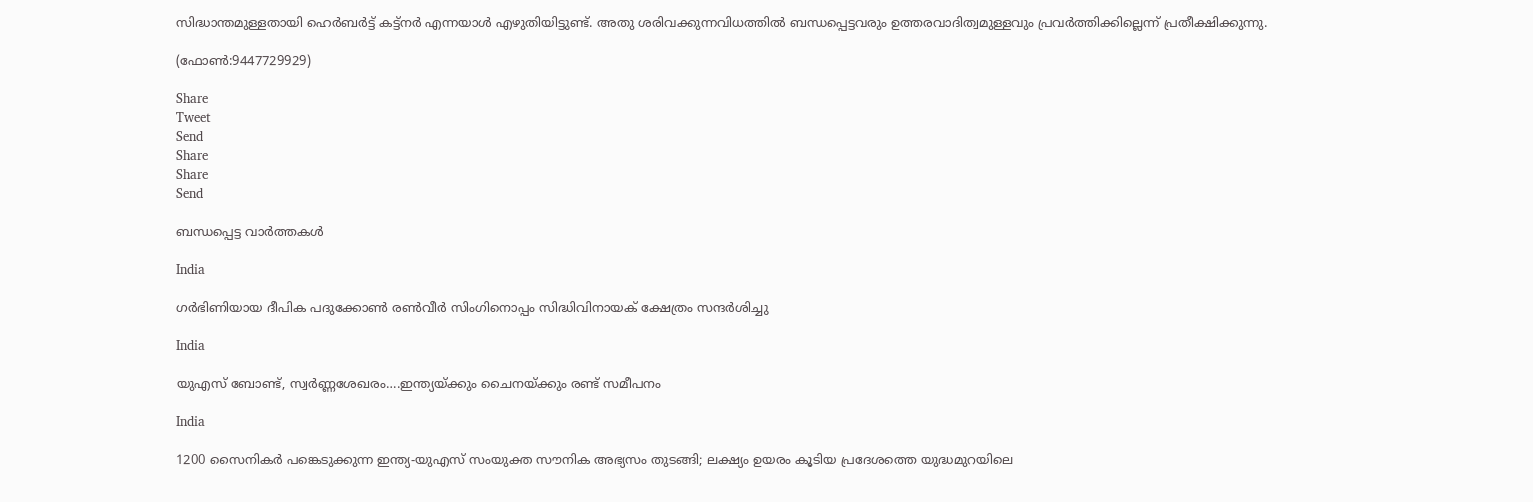സിദ്ധാന്തമുള്ളതായി ഹെര്‍ബര്‍ട്ട് കട്ട്‌നര്‍ എന്നയാള്‍ എഴുതിയിട്ടുണ്ട്. അതു ശരിവക്കുന്നവിധത്തില്‍ ബന്ധപ്പെട്ടവരും ഉത്തരവാദിത്വമുള്ളവും പ്രവര്‍ത്തിക്കില്ലെന്ന് പ്രതീക്ഷിക്കുന്നു.

(ഫോണ്‍:9447729929)

Share
Tweet
Send
Share
Share
Send

ബന്ധപ്പെട്ട വാര്‍ത്തകള്‍

India

ഗര്‍ഭിണിയായ ദീപിക പദുക്കോണ്‍ രണ്‍വീര്‍ സിംഗിനൊപ്പം സിദ്ധിവിനായക് ക്ഷേത്രം സന്ദര്‍ശിച്ചു

India

യുഎസ് ബോണ്ട്, സ്വര്‍ണ്ണശേഖരം….ഇന്ത്യയ്‌ക്കും ചൈനയ്‌ക്കും രണ്ട് സമീപനം

India

1200 സൈനികര്‍ പങ്കെടുക്കുന്ന ഇന്ത്യ-യുഎസ് സംയുക്ത സൗനിക അഭ്യസം തുടങ്ങി; ലക്ഷ്യം ഉയരം കൂടിയ പ്രദേശത്തെ യുദ്ധമുറയിലെ‍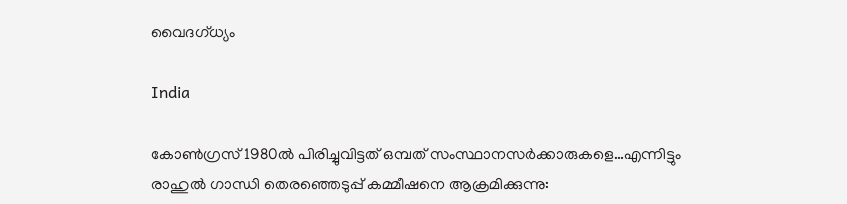വൈദഗ്ധ്യം

India

കോണ്‍ഗ്രസ് 1980ല്‍ പിരിച്ചുവിട്ടത് ഒമ്പത് സംസ്ഥാനസര്‍ക്കാരുകളെ…എന്നിട്ടും രാഹുല്‍ ഗാന്ധി തെരഞ്ഞെടുപ്പ് കമ്മീഷനെ ആക്രമിക്കുന്നു: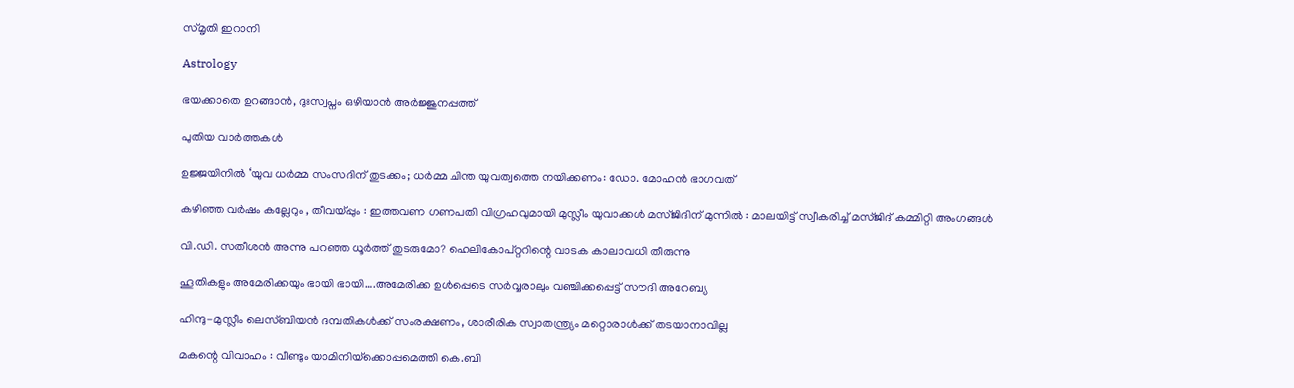സ്മൃതി ഇറാനി

Astrology

ഭയക്കാതെ ഉറങ്ങാൻ, ദുഃസ്വപ്നം ഒഴിയാൻ അർജ്ജുനപ്പത്ത്

പുതിയ വാര്‍ത്തകള്‍

ഉജ്ജയിനിൽ ‘യുവ ധർമ്മ സംസദിന് തുടക്കം; ധർമ്മ ചിന്ത യുവത്വത്തെ നയിക്കണം: ഡോ. മോഹൻ ഭാഗവത്

കഴിഞ്ഞ വർഷം കല്ലേറും , തീവയ്‌പ്പും : ഇത്തവണ ഗണപതി വിഗ്രഹവുമായി മുസ്ലീം യുവാക്കൾ മസ്ജിദിന് മുന്നിൽ : മാലയിട്ട് സ്വീകരിച്ച് മസ്ജിദ് കമ്മിറ്റി അംഗങ്ങൾ

വി.ഡി. സതീശന്‍ അന്നു പറഞ്ഞ ധൂര്‍ത്ത് തുടരുമോ? ഹെലികോപ്റ്ററിന്റെ വാടക കാലാവധി തീരുന്നു

ഹൂതികളും അമേരിക്കയും ഭായി ഭായി….അമേരിക്ക ഉള്‍പ്പെടെ സര്‍വ്വരാലും വഞ്ചിക്കപ്പെട്ട് സൗദി അറേബ്യ

ഹിന്ദു-മുസ്ലീം ലെസ്ബിയന്‍ ദമ്പതികള്‍ക്ക് സംരക്ഷണം, ശാരീരിക സ്വാതന്ത്ര്യം മറ്റൊരാള്‍ക്ക് തടയാനാവില്ല

മകന്റെ വിവാഹം : വീണ്ടും യാമിനിയ്‌ക്കൊപ്പമെത്തി കെ.ബി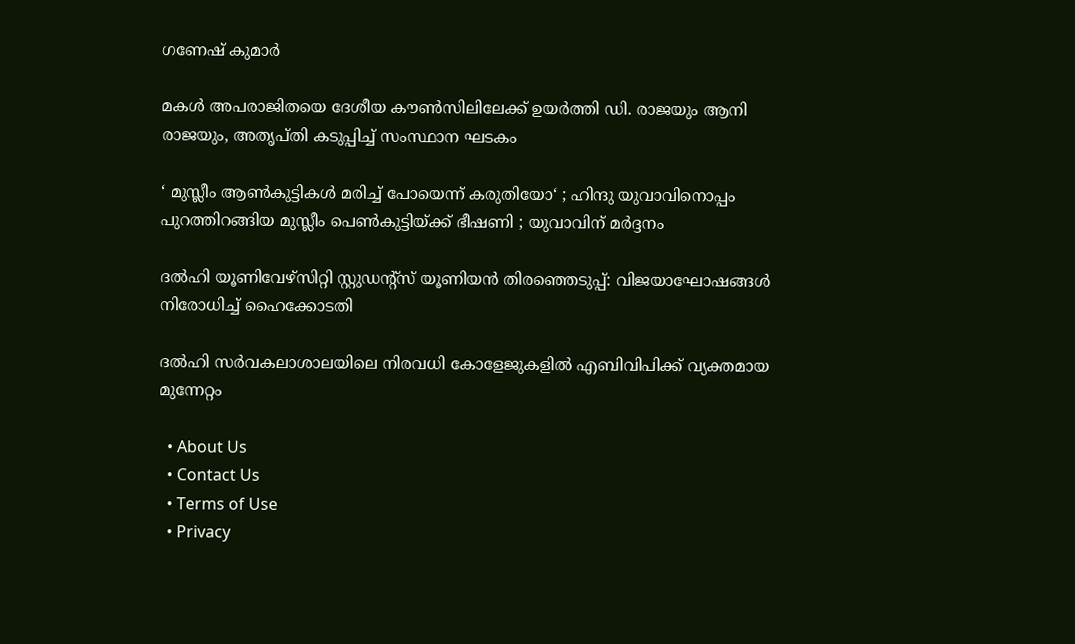ഗണേഷ് കുമാർ

മകള്‍ അപരാജിതയെ ദേശീയ കൗണ്‍സിലിലേക്ക് ഉയര്‍ത്തി ഡി. രാജയും ആനി രാജയും, അതൃപ്തി കടുപ്പിച്ച് സംസ്ഥാന ഘടകം

‘ മുസ്ലീം ആൺകുട്ടികൾ മരിച്ച് പോയെന്ന് കരുതിയോ‘ ; ഹിന്ദു യുവാവിനൊപ്പം പുറത്തിറങ്ങിയ മുസ്ലീം പെൺകുട്ടിയ്‌ക്ക് ഭീഷണി ; യുവാവിന് മർദ്ദനം

ദല്‍ഹി യൂണിവേഴ്‌സിറ്റി സ്റ്റുഡന്റ്‌സ് യൂണിയന്‍ തിരഞ്ഞെടുപ്പ്: വിജയാഘോഷങ്ങള്‍ നിരോധിച്ച് ഹൈക്കോടതി

ദല്‍ഹി സര്‍വകലാശാലയിലെ നിരവധി കോളേജുകളില്‍ എബിവിപിക്ക് വ്യക്തമായ മുന്നേറ്റം

  • About Us
  • Contact Us
  • Terms of Use
  • Privacy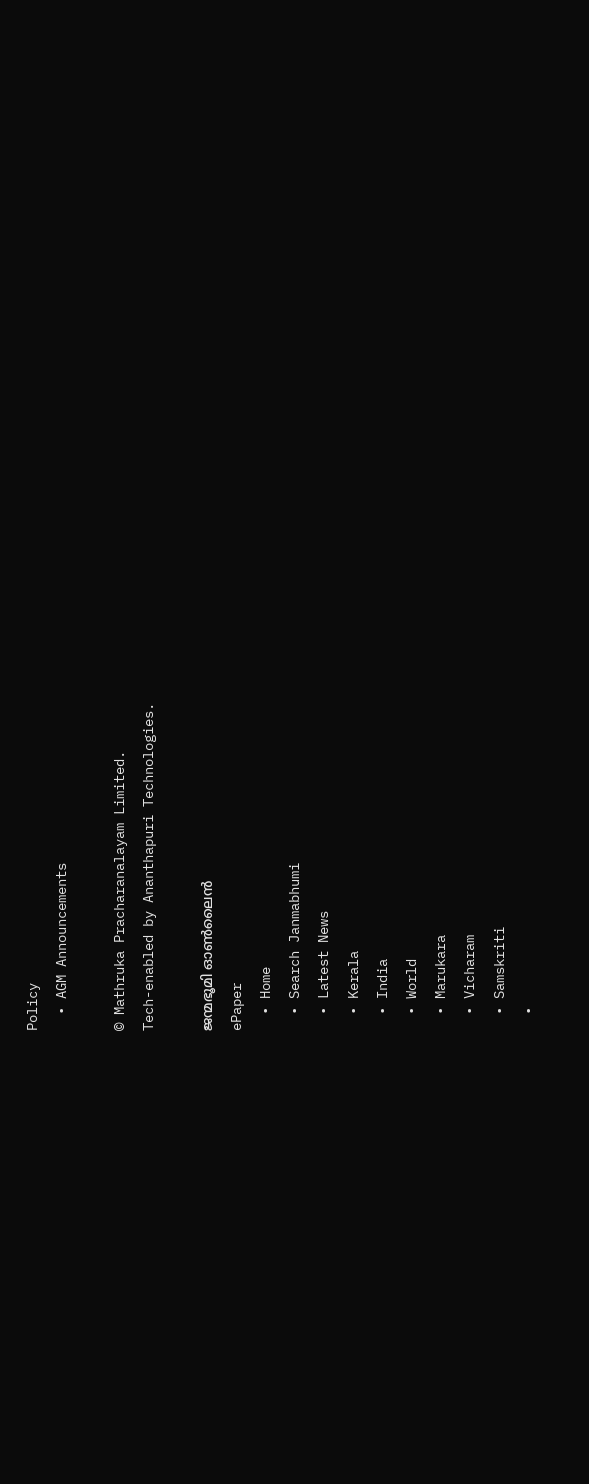Policy
  • AGM Announcements

© Mathruka Pracharanalayam Limited.
Tech-enabled by Ananthapuri Technologies.

ജന്മഭൂമി ഓണ്‍ലൈന്‍
ePaper
  • Home
  • Search Janmabhumi
  • Latest News
  • Kerala
  • India
  • World
  • Marukara
  • Vicharam
  • Samskriti
  •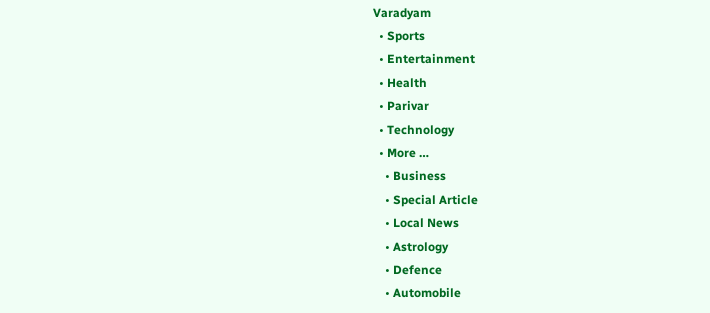Varadyam
  • Sports
  • Entertainment
  • Health
  • Parivar
  • Technology
  • More …
    • Business
    • Special Article
    • Local News
    • Astrology
    • Defence
    • Automobile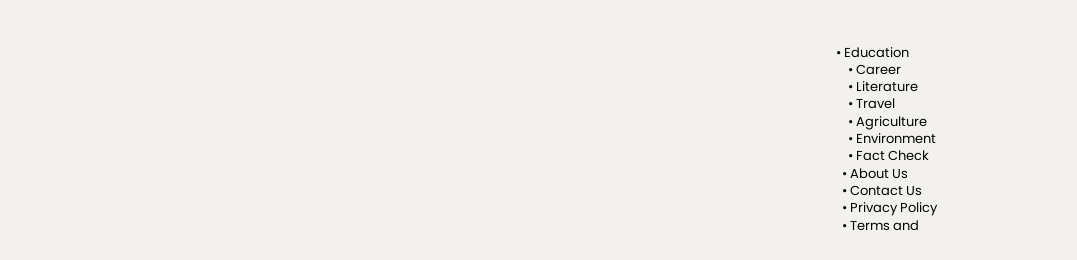• Education
    • Career
    • Literature
    • Travel
    • Agriculture
    • Environment
    • Fact Check
  • About Us
  • Contact Us
  • Privacy Policy
  • Terms and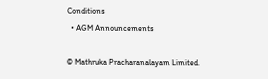Conditions
  • AGM Announcements

© Mathruka Pracharanalayam Limited.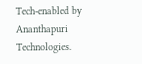Tech-enabled by Ananthapuri Technologies.